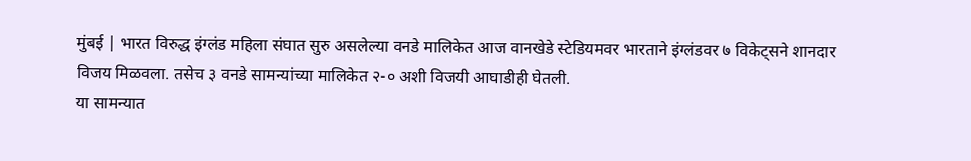मुंबई | भारत विरुद्ध इंग्लंड महिला संघात सुरु असलेल्या वनडे मालिकेत आज वानखेडे स्टेडियमवर भारताने इंग्लंडवर ७ विकेट्सने शानदार विजय मिळवला. तसेच ३ वनडे सामन्यांच्या मालिकेत २-० अशी विजयी आघाडीही घेतली.
या सामन्यात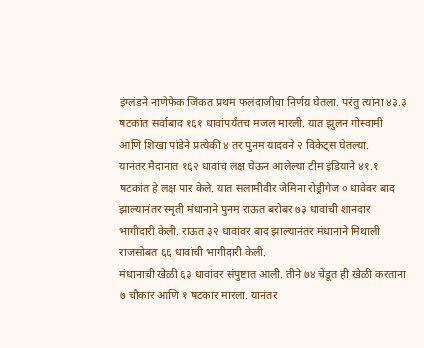इंग्लंडने नाणेफेक जिंकत प्रथम फलंदाजीचा निर्णय़ घेतला. परंतु त्यांना ४३.३ षटकांत सर्वाबाद १६१ धावांपर्यंतच मजल मारली. यात झुलन गोस्वामी आणि शिखा पांडेने प्रत्येकी ४ तर पुनम यादवने २ विकेट्स घेतल्या.
यानंतर मैदानात १६२ धावांच लक्ष घेऊन आलेल्या टीम इंडियाने ४१.१ षटकांत हे लक्ष पार केले. यात सलामीवीर जेमिना रोड्रीगेज ० धावेवर बाद झाल्यानंतर स्मृती मंधानाने पुनम राऊत बरोबर ७३ धावांची शानदार भागीदारी केली. राऊत ३२ धावांवर बाद झाल्यानंतर मंधानाने मिथाली राजसोबत ६६ धावांची भागीदारी केली.
मंधानाची खेळी ६३ धावांवर संपुष्टात आली. तीने ७४ चेंडूत ही खेळी करताना ७ चौकार आणि १ षटकार मारला. यानंतर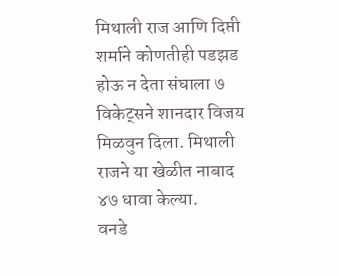मिथाली राज आणि दिप्ती शर्माने कोणतीही पडझड होऊ न देता संघाला ७ विकेट्सने शानदार विजय मिळवुन दिला. मिथाली राजने या खेळीत नाबाद ४७ धावा केल्या.
वनडे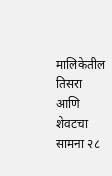मालिकेतील तिसरा आणि शेवटचा सामना २८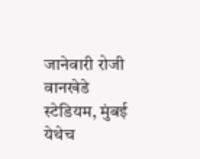जानेवारी रोजी वानखेडे स्टेडियम, मुंबई येथेच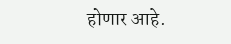होणार आहे.